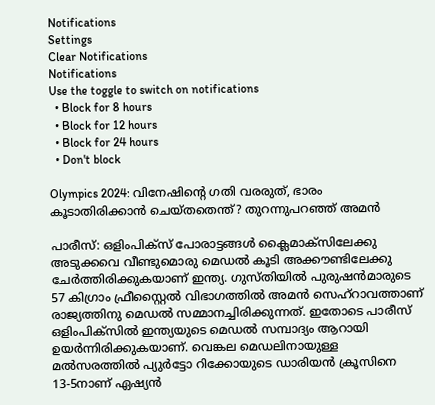Notifications
Settings
Clear Notifications
Notifications
Use the toggle to switch on notifications
  • Block for 8 hours
  • Block for 12 hours
  • Block for 24 hours
  • Don't block

Olympics 2024: വിനേഷിന്റെ ഗതി വരരുത്, ഭാരം കൂടാതിരിക്കാന്‍ ചെയ്തതെന്ത്? തുറന്നുപറഞ്ഞ് അമന്‍

പാരീസ്: ഒളിംപിക്‌സ് പോരാട്ടങ്ങള്‍ ക്ലൈമാക്‌സിലേക്കു അടുക്കവെ വീണ്ടുമൊരു മെഡല്‍ കൂടി അക്കൗണ്ടിലേക്കു ചേര്‍ത്തിരിക്കുകയാണ് ഇന്ത്യ. ഗുസ്തിയില്‍ പുരുഷന്‍മാരുടെ 57 കിഗ്രാം ഫ്രീസ്റ്റൈല്‍ വിഭാഗത്തില്‍ അമന്‍ സെഹ്‌റാവത്താണ് രാജ്യത്തിനു മെഡല്‍ സമ്മാനച്ചിരിക്കുന്നത്. ഇതോടെ പാരീസ് ഒളിംപിക്‌സില്‍ ഇന്ത്യയുടെ മെഡല്‍ സമ്പാദ്യം ആറായി ഉയര്‍ന്നിരിക്കുകയാണ്. വെങ്കല മെഡലിനായുള്ള മല്‍സരത്തില്‍ പ്യുര്‍ട്ടോ റിക്കോയുടെ ഡാരിയന്‍ ക്രൂസിനെ 13-5നാണ് ഏഷ്യന്‍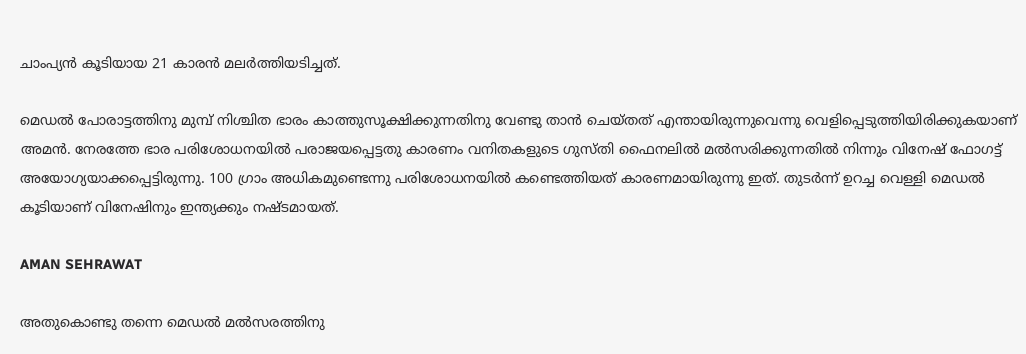ചാംപ്യന്‍ കൂടിയായ 21 കാരന്‍ മലര്‍ത്തിയടിച്ചത്.

മെഡല്‍ പോരാട്ടത്തിനു മുമ്പ് നിശ്ചിത ഭാരം കാത്തുസൂക്ഷിക്കുന്നതിനു വേണ്ടു താന്‍ ചെയ്തത് എന്തായിരുന്നുവെന്നു വെളിപ്പെടുത്തിയിരിക്കുകയാണ് അമന്‍. നേരത്തേ ഭാര പരിശോധനയില്‍ പരാജയപ്പെട്ടതു കാരണം വനിതകളുടെ ഗുസ്തി ഫൈനലില്‍ മല്‍സരിക്കുന്നതില്‍ നിന്നും വിനേഷ് ഫോഗട്ട് അയോഗ്യയാക്കപ്പെട്ടിരുന്നു. 100 ഗ്രാം അധികമുണ്ടെന്നു പരിശോധനയില്‍ കണ്ടെത്തിയത് കാരണമായിരുന്നു ഇത്. തുടര്‍ന്ന് ഉറച്ച വെള്ളി മെഡല്‍ കൂടിയാണ് വിനേഷിനും ഇന്ത്യക്കും നഷ്ടമായത്.

AMAN SEHRAWAT

അതുകൊണ്ടു തന്നെ മെഡല്‍ മല്‍സരത്തിനു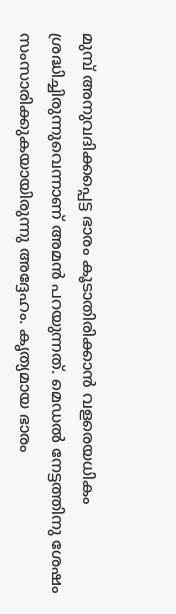മുമ്പ് അനുവദിക്കപ്പെട്ട ഭാരം കൂടാതിരിക്കാന്‍ വളരെയധികം ശ്രദ്ധിച്ചിരുന്നുവെന്നാണ് അമന്‍ പറയുന്നത്. മെഡല്‍ നേട്ടത്തിനു ശേഷം സംസാരിക്കുകയായിരുന്നു അദ്ദേഹം. കൃത്യമായ ഭാരം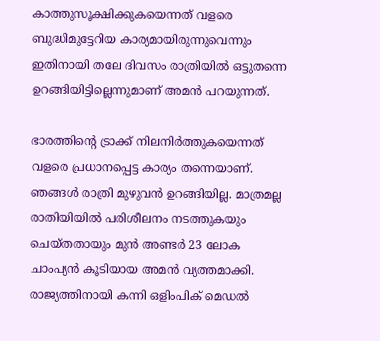കാത്തുസൂക്ഷിക്കുകയെന്നത് വളരെ ബുദ്ധിമുട്ടേറിയ കാര്യമായിരുന്നുവെന്നും ഇതിനായി തലേ ദിവസം രാത്രിയില്‍ ഒട്ടുതന്നെ ഉറങ്ങിയിട്ടില്ലെന്നുമാണ് അമന്‍ പറയുന്നത്.

ഭാരത്തിന്റെ ട്രാക്ക് നിലനിര്‍ത്തുകയെന്നത് വളരെ പ്രധാനപ്പെട്ട കാര്യം തന്നെയാണ്. ഞങ്ങള്‍ രാത്രി മുഴുവന്‍ ഉറങ്ങിയില്ല. മാത്രമല്ല രാതിയിയില്‍ പരിശീലനം നടത്തുകയും ചെയ്തതായും മുന്‍ അണ്ടര്‍ 23 ലോക ചാംപ്യന്‍ കൂടിയായ അമന്‍ വ്യത്തമാക്കി. രാജ്യത്തിനായി കന്നി ഒളിംപിക് മെഡല്‍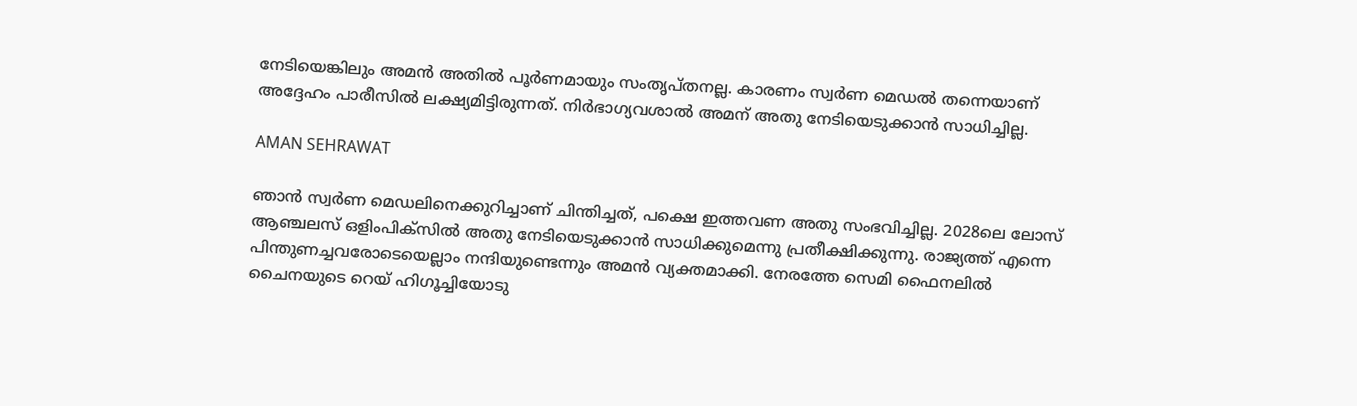നേടിയെങ്കിലും അമന്‍ അതില്‍ പൂര്‍ണമായും സംതൃപ്തനല്ല. കാരണം സ്വര്‍ണ മെഡല്‍ തന്നെയാണ് അദ്ദേഹം പാരീസില്‍ ലക്ഷ്യമിട്ടിരുന്നത്. നിര്‍ഭാഗ്യവശാല്‍ അമന് അതു നേടിയെടുക്കാന്‍ സാധിച്ചില്ല.

AMAN SEHRAWAT

ഞാന്‍ സ്വര്‍ണ മെഡലിനെക്കുറിച്ചാണ് ചിന്തിച്ചത്, പക്ഷെ ഇത്തവണ അതു സംഭവിച്ചില്ല. 2028ലെ ലോസ് ആഞ്ചലസ് ഒളിംപിക്‌സില്‍ അതു നേടിയെടുക്കാന്‍ സാധിക്കുമെന്നു പ്രതീക്ഷിക്കുന്നു. രാജ്യത്ത് എന്നെ പിന്തുണച്ചവരോടെയെല്ലാം നന്ദിയുണ്ടെന്നും അമന്‍ വ്യക്തമാക്കി. നേരത്തേ സെമി ഫൈനലില്‍ ചൈനയുടെ റെയ് ഹിഗൂച്ചിയോടു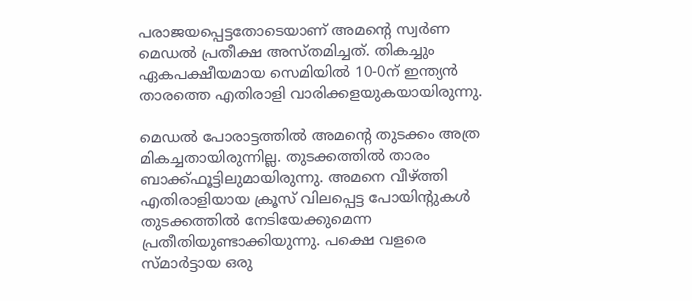പരാജയപ്പെട്ടതോടെയാണ് അമന്റെ സ്വര്‍ണ മെഡല്‍ പ്രതീക്ഷ അസ്തമിച്ചത്. തികച്ചും ഏകപക്ഷീയമായ സെമിയില്‍ 10-0ന് ഇന്ത്യന്‍ താരത്തെ എതിരാളി വാരിക്കളയുകയായിരുന്നു.

മെഡല്‍ പോരാട്ടത്തില്‍ അമന്റെ തുടക്കം അത്ര മികച്ചതായിരുന്നില്ല. തുടക്കത്തില്‍ താരം ബാക്ക്ഫൂട്ടിലുമായിരുന്നു. അമനെ വീഴ്ത്തി എതിരാളിയായ ക്രൂസ് വിലപ്പെട്ട പോയിന്‍റുകള്‍ തുടക്കത്തില്‍ നേടിയേക്കുമെന്ന പ്രതീതിയുണ്ടാക്കിയുന്നു. പക്ഷെ വളരെ സ്മാര്‍ട്ടായ ഒരു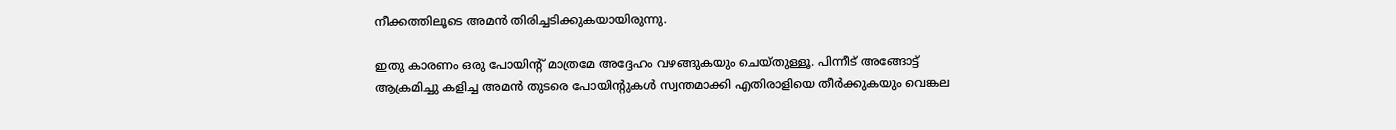നീക്കത്തിലൂടെ അമന്‍ തിരിച്ചടിക്കുകയായിരുന്നു.

ഇതു കാരണം ഒരു പോയിന്റ് മാത്രമേ അദ്ദേഹം വഴങ്ങുകയും ചെയ്തുള്ളൂ. പിന്നീട് അങ്ങോട്ട് ആക്രമിച്ചു കളിച്ച അമന്‍ തുടരെ പോയിന്റുകള്‍ സ്വന്തമാക്കി എതിരാളിയെ തീര്‍ക്കുകയും വെങ്കല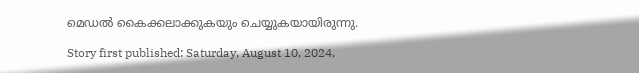മെഡല്‍ കൈക്കലാക്കുകയും ചെയ്യുകയായിരുന്നു.

Story first published: Saturday, August 10, 2024,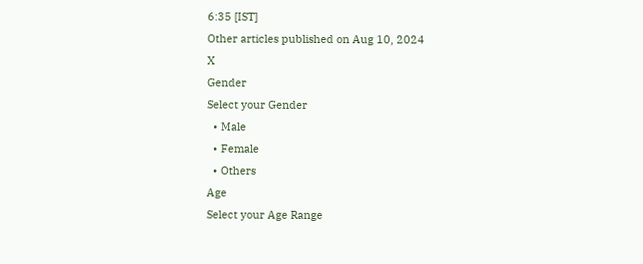6:35 [IST]
Other articles published on Aug 10, 2024
X
Gender
Select your Gender
  • Male
  • Female
  • Others
Age
Select your Age Range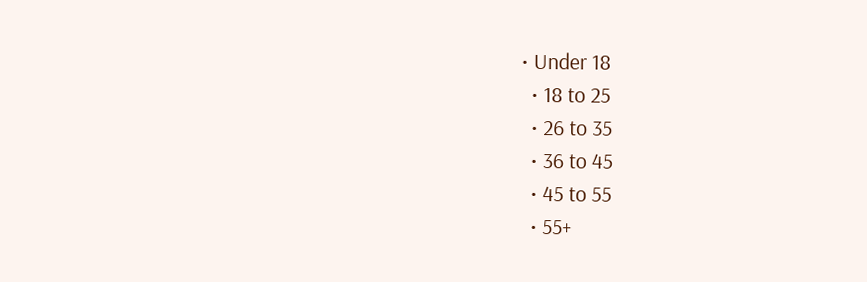• Under 18
  • 18 to 25
  • 26 to 35
  • 36 to 45
  • 45 to 55
  • 55+